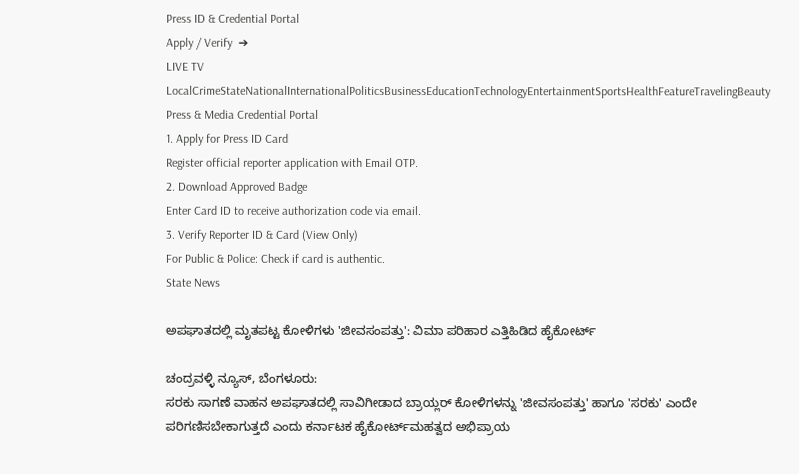Press ID & Credential Portal
Apply / Verify  ➔
LIVE TV LocalCrimeStateNationalInternationalPoliticsBusinessEducationTechnologyEntertainmentSportsHealthFeatureTravelingBeauty
Press & Media Credential Portal
1. Apply for Press ID Card
Register official reporter application with Email OTP.
2. Download Approved Badge
Enter Card ID to receive authorization code via email.
3. Verify Reporter ID & Card (View Only)
For Public & Police: Check if card is authentic.
State News

ಅಪಘಾತದಲ್ಲಿ ಮೃತಪಟ್ಟ ಕೋಳಿಗಳು 'ಜೀವಸಂಪತ್ತು': ವಿಮಾ ಪರಿಹಾರ ಎತ್ತಿಹಿಡಿದ ಹೈಕೋರ್ಟ್

ಚಂದ್ರವಳ್ಳಿ ನ್ಯೂಸ್, ಬೆಂಗಳೂರು:
ಸರಕು ಸಾಗಣೆ ವಾಹನ ಅಪಘಾತದಲ್ಲಿ ಸಾವಿಗೀಡಾದ ಬ್ರಾಯ್ಲರ್ ಕೋಳಿಗಳನ್ನು 'ಜೀವಸಂಪತ್ತು' ಹಾಗೂ 'ಸರಕು' ಎಂದೇ ಪರಿಗಣಿಸಬೇಕಾಗುತ್ತದೆ ಎಂದು ಕರ್ನಾಟಕ ಹೈಕೋರ್ಟ್‌ಮಹತ್ವದ ಅಭಿಪ್ರಾಯ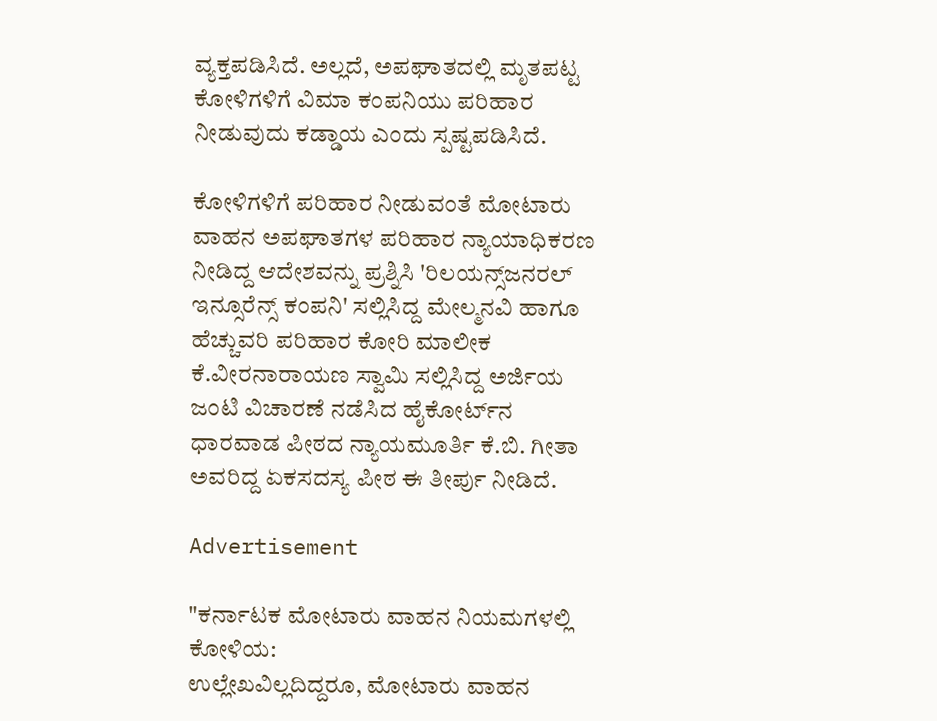ವ್ಯಕ್ತಪಡಿಸಿದೆ. ಅಲ್ಲದೆ, ಅಪಘಾತದಲ್ಲಿ ಮೃತಪಟ್ಟ ಕೋಳಿಗಳಿಗೆ ವಿಮಾ ಕಂಪನಿಯು ಪರಿಹಾರ ನೀಡುವುದು ಕಡ್ಡಾಯ ಎಂದು ಸ್ಪಷ್ಟಪಡಿಸಿದೆ.

ಕೋಳಿಗಳಿಗೆ ಪರಿಹಾರ ನೀಡುವಂತೆ ಮೋಟಾರು ವಾಹನ ಅಪಘಾತಗಳ ಪರಿಹಾರ ನ್ಯಾಯಾಧಿಕರಣ ನೀಡಿದ್ದ ಆದೇಶವನ್ನು ಪ್ರಶ್ನಿಸಿ 'ರಿಲಯನ್ಸ್‌ಜನರಲ್ ಇನ್ಸೂರೆನ್ಸ್ ಕಂಪನಿ' ಸಲ್ಲಿಸಿದ್ದ ಮೇಲ್ಮನವಿ ಹಾಗೂ ಹೆಚ್ಚುವರಿ ಪರಿಹಾರ ಕೋರಿ ಮಾಲೀಕ ಕೆ.ವೀರನಾರಾಯಣ ಸ್ವಾಮಿ ಸಲ್ಲಿಸಿದ್ದ ಅರ್ಜಿಯ ಜಂಟಿ ವಿಚಾರಣೆ ನಡೆಸಿದ ಹೈಕೋರ್ಟ್‌ನ ಧಾರವಾಡ ಪೀಠದ ನ್ಯಾಯಮೂರ್ತಿ ಕೆ.ಬಿ. ಗೀತಾ ಅವರಿದ್ದ ಏಕಸದಸ್ಯ ಪೀಠ ಈ ತೀರ್ಪು ನೀಡಿದೆ.

Advertisement

"ಕರ್ನಾಟಕ ಮೋಟಾರು ವಾಹನ ನಿಯಮಗಳಲ್ಲಿ ಕೋಳಿಯ:
ಉಲ್ಲೇಖವಿಲ್ಲದಿದ್ದರೂ, ಮೋಟಾರು ವಾಹನ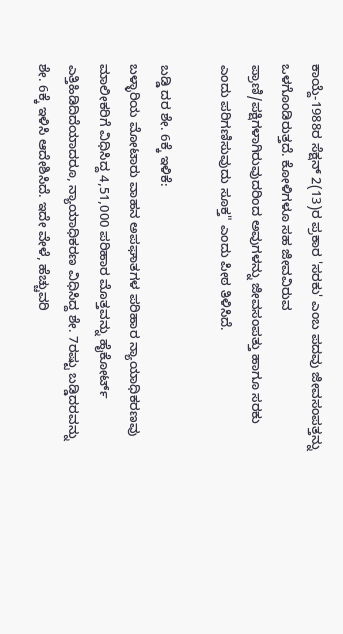ಕಾಯ್ದೆ-1988ರ ಸೆಕ್ಷನ್ 2(13)ರ ಪ್ರಕಾರ 'ಸರಕು' ಎಂಬ ಪದವು ಜೀವಸಂಪತ್ತನ್ನು ಒಳಗೊಂಡಿರುತ್ತದೆ. ಕೋಳಿಗಳೂ ಸಹ ಜೀವವಿರುವ ಪ್ರಾಣಿ/ಪಕ್ಷಿಗಳಾಗಿರುವುದರಿಂದ ಅವುಗಳನ್ನು ಜೀವಸಂಪತ್ತು ಹಾಗೂ ಸರಕು ಎಂದು ಪರಿಗಣಿಸುವುದು ಸೂಕ್ತ" ಎಂದು ಪೀಠ ತಿಳಿಸಿದೆ.

ಬಡ್ಡಿ ದರ ಶೇ. 6ಕ್ಕೆ ಇಳಿಕೆ:
ಬಳ್ಳಾರಿಯ ಮೋಟಾರು ವಾಹನ ಅಪಘಾತಗಳ ಪರಿಹಾರ ನ್ಯಾಯಾಧಿಕರಣವು ಮಾಲೀಕರಿಗೆ ವಿಧಿಸಿದ್ದ 4,51,000 ಪರಿಹಾರ ಮೊತ್ತವನ್ನು ಹೈಕೋರ್ಟ್ ಎತ್ತಿಹಿಡಿದಿದೆಯಾದರೂ, ನ್ಯಾಯಾಧಿಕರಣ ವಿಧಿಸಿದ್ದ ಶೇ. 7ರಷ್ಟು ಬಡ್ಡಿದರವನ್ನು ಶೇ. 6ಕ್ಕೆ ಇಳಿಸಿ ಆದೇಶಿಸಿದೆ. ಇದೇ ವೇಳೆ, ಹೆಚ್ಚುವರಿ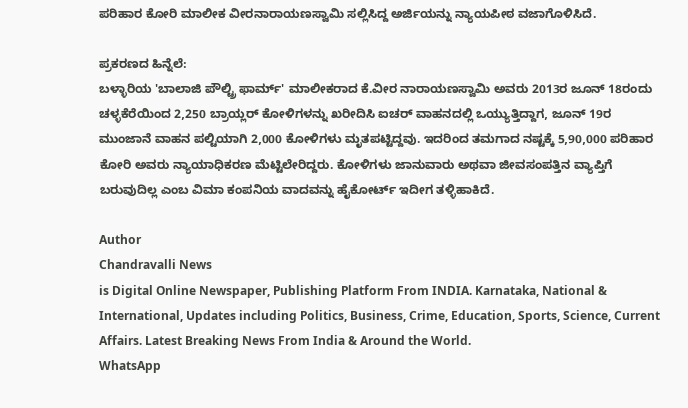ಪರಿಹಾರ ಕೋರಿ ಮಾಲೀಕ ವೀರನಾರಾಯಣಸ್ವಾಮಿ ಸಲ್ಲಿಸಿದ್ದ ಅರ್ಜಿಯನ್ನು ನ್ಯಾಯಪೀಠ ವಜಾಗೊಳಿಸಿದೆ.

ಪ್ರಕರಣದ ಹಿನ್ನೆಲೆ:
ಬಳ್ಳಾರಿಯ 'ಬಾಲಾಜಿ ಪೌಲ್ಟ್ರಿ ಫಾರ್ಮ್' ಮಾಲೀಕರಾದ ಕೆ.ವೀರ ನಾರಾಯಣಸ್ವಾಮಿ ಅವರು 2013ರ ಜೂನ್ 18ರಂದು ಚಳ್ಳಕೆರೆಯಿಂದ 2,250 ಬ್ರಾಯ್ಲರ್ ಕೋಳಿಗಳನ್ನು ಖರೀದಿಸಿ ಐಚರ್ ವಾಹನದಲ್ಲಿ ಒಯ್ಯುತ್ತಿದ್ದಾಗ, ಜೂನ್ 19ರ ಮುಂಜಾನೆ ವಾಹನ ಪಲ್ಟಿಯಾಗಿ 2,000 ಕೋಳಿಗಳು ಮೃತಪಟ್ಟಿದ್ದವು. ಇದರಿಂದ ತಮಗಾದ ನಷ್ಟಕ್ಕೆ 5,90,000 ಪರಿಹಾರ ಕೋರಿ ಅವರು ನ್ಯಾಯಾಧಿಕರಣ ಮೆಟ್ಟಿಲೇರಿದ್ದರು. ಕೋಳಿಗಳು ಜಾನುವಾರು ಅಥವಾ ಜೀವಸಂಪತ್ತಿನ ವ್ಯಾಪ್ತಿಗೆ ಬರುವುದಿಲ್ಲ ಎಂಬ ವಿಮಾ ಕಂಪನಿಯ ವಾದವನ್ನು ಹೈಕೋರ್ಟ್ ಇದೀಗ ತಳ್ಳಿಹಾಕಿದೆ.

Author
Chandravalli News
is Digital Online Newspaper, Publishing Platform From INDIA. Karnataka, National & International, Updates including Politics, Business, Crime, Education, Sports, Science, Current Affairs. Latest Breaking News From India & Around the World.
WhatsApp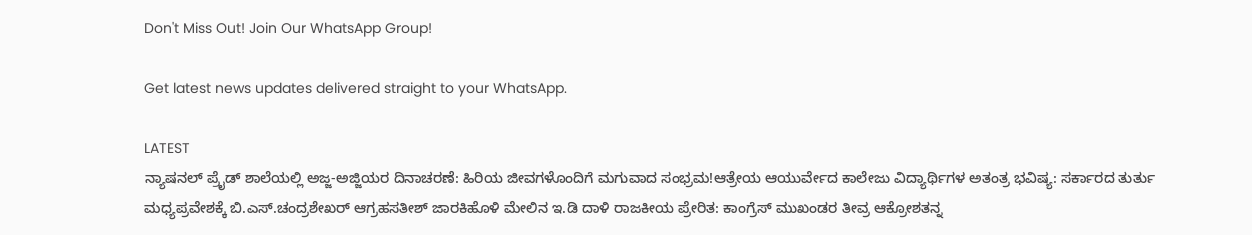Don't Miss Out! Join Our WhatsApp Group!

Get latest news updates delivered straight to your WhatsApp.

LATEST
ನ್ಯಾಷನಲ್ ಪ್ರೈಡ್ ಶಾಲೆಯಲ್ಲಿ ಅಜ್ಜ-ಅಜ್ಜಿಯರ ದಿನಾಚರಣೆ: ಹಿರಿಯ ಜೀವಗಳೊಂದಿಗೆ ಮಗುವಾದ ಸಂಭ್ರಮ!ಆತ್ರೇಯ ಆಯುರ್ವೇದ ಕಾಲೇಜು ವಿದ್ಯಾರ್ಥಿಗಳ ಅತಂತ್ರ ಭವಿಷ್ಯ: ಸರ್ಕಾರದ ತುರ್ತು ಮಧ್ಯಪ್ರವೇಶಕ್ಕೆ ಬಿ.ಎಸ್.ಚಂದ್ರಶೇಖರ್ ಆಗ್ರಹಸತೀಶ್ ಜಾರಕಿಹೊಳಿ ಮೇಲಿನ ಇ.ಡಿ ದಾಳಿ ರಾಜಕೀಯ ಪ್ರೇರಿತ: ಕಾಂಗ್ರೆಸ್ ಮುಖಂಡರ ತೀವ್ರ ಆಕ್ರೋಶತನ್ನ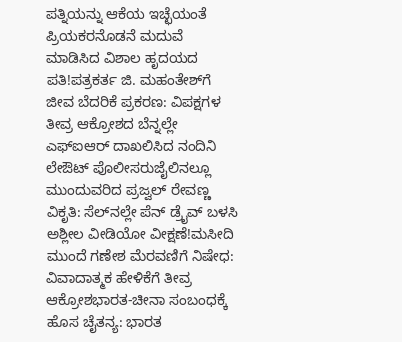ಪತ್ನಿಯನ್ನು ಆಕೆಯ ಇಚ್ಛೆಯಂತೆ ಪ್ರಿಯಕರನೊಡನೆ ಮದುವೆ ಮಾಡಿಸಿದ ವಿಶಾಲ ಹೃದಯದ ಪತಿ!ಪತ್ರಕರ್ತ ಜಿ. ಮಹಂತೇಶ್‌ಗೆ ಜೀವ ಬೆದರಿಕೆ ಪ್ರಕರಣ: ವಿಪಕ್ಷಗಳ ತೀವ್ರ ಆಕ್ರೋಶದ ಬೆನ್ನಲ್ಲೇ ಎಫ್‌ಐಆರ್ ದಾಖಲಿಸಿದ ನಂದಿನಿ ಲೇಔಟ್ ಪೊಲೀಸರುಜೈಲಿನಲ್ಲೂ ಮುಂದುವರಿದ ಪ್ರಜ್ವಲ್ ರೇವಣ್ಣ ವಿಕೃತಿ: ಸೆಲ್‌ನಲ್ಲೇ ಪೆನ್ ಡ್ರೈವ್ ಬಳಸಿ ಅಶ್ಲೀಲ ವೀಡಿಯೋ ವೀಕ್ಷಣೆ!ಮಸೀದಿ ಮುಂದೆ ಗಣೇಶ ಮೆರವಣಿಗೆ ನಿಷೇಧ: ವಿವಾದಾತ್ಮಕ ಹೇಳಿಕೆಗೆ ತೀವ್ರ ಆಕ್ರೋಶಭಾರತ-ಚೀನಾ ಸಂಬಂಧಕ್ಕೆ ಹೊಸ ಚೈತನ್ಯ: ಭಾರತ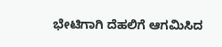ಭೇಟಿಗಾಗಿ ದೆಹಲಿಗೆ ಆಗಮಿಸಿದ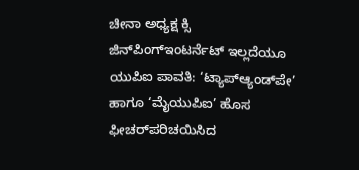ಚೀನಾ ಅಧ್ಯಕ್ಷ ಕ್ಸಿ ಜಿನ್‌ಪಿಂಗ್ಇಂಟರ್ನೆಟ್ ಇಲ್ಲದೆಯೂ ಯುಪಿಐ ಪಾವತಿ: ‘ಟ್ಯಾಪ್‌ಆ್ಯಂಡ್‌ಪೇ’ ಹಾಗೂ ‘ಮೈಯುಪಿಐ’ ಹೊಸ ಫೀಚರ್‌ಪರಿಚಯಿಸಿದ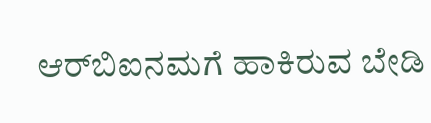ಆರ್‌ಬಿಐನಮಗೆ ಹಾಕಿರುವ ಬೇಡಿ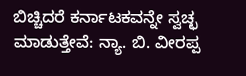ಬಿಚ್ಚಿದರೆ ಕರ್ನಾಟಕವನ್ನೇ ಸ್ವಚ್ಛ ಮಾಡುತ್ತೇವೆ: ನ್ಯಾ. ಬಿ. ವೀರಪ್ಪ